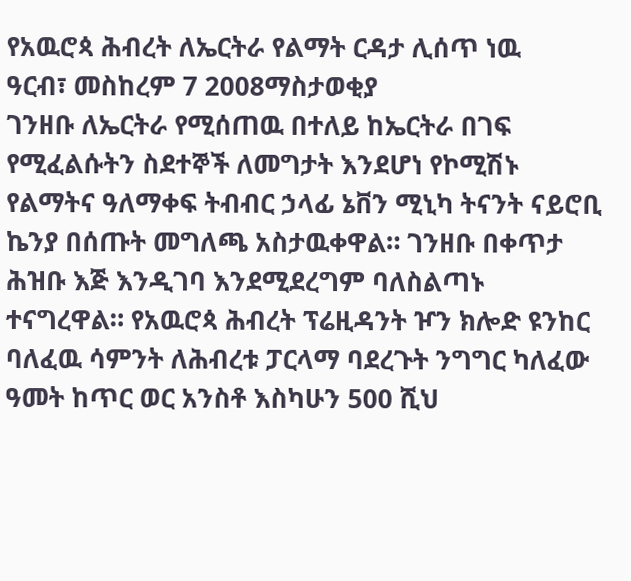የአዉሮጳ ሕብረት ለኤርትራ የልማት ርዳታ ሊሰጥ ነዉ
ዓርብ፣ መስከረም 7 2008ማስታወቂያ
ገንዘቡ ለኤርትራ የሚሰጠዉ በተለይ ከኤርትራ በገፍ የሚፈልሱትን ስደተኞች ለመግታት እንደሆነ የኮሚሽኑ የልማትና ዓለማቀፍ ትብብር ኃላፊ ኔቨን ሚኒካ ትናንት ናይሮቢ ኬንያ በሰጡት መግለጫ አስታዉቀዋል። ገንዘቡ በቀጥታ ሕዝቡ እጅ እንዲገባ እንደሚደረግም ባለስልጣኑ ተናግረዋል። የአዉሮጳ ሕብረት ፕሬዚዳንት ዦን ክሎድ ዩንከር ባለፈዉ ሳምንት ለሕብረቱ ፓርላማ ባደረጉት ንግግር ካለፈው ዓመት ከጥር ወር አንስቶ እስካሁን 500 ሺህ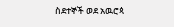ስደተኞች ወደ አዉሮጳ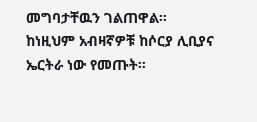መግባታቸዉን ገልጠዋል። ከነዚህም አብዛኛዎቹ ከሶርያ ሊቢያና ኤርትራ ነው የመጡት።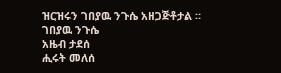ዝርዝሩን ገበያዉ ንጉሴ አዘጋጅቶታል ።
ገበያዉ ንጉሴ
አዜብ ታደሰ
ሒሩት መለሰ